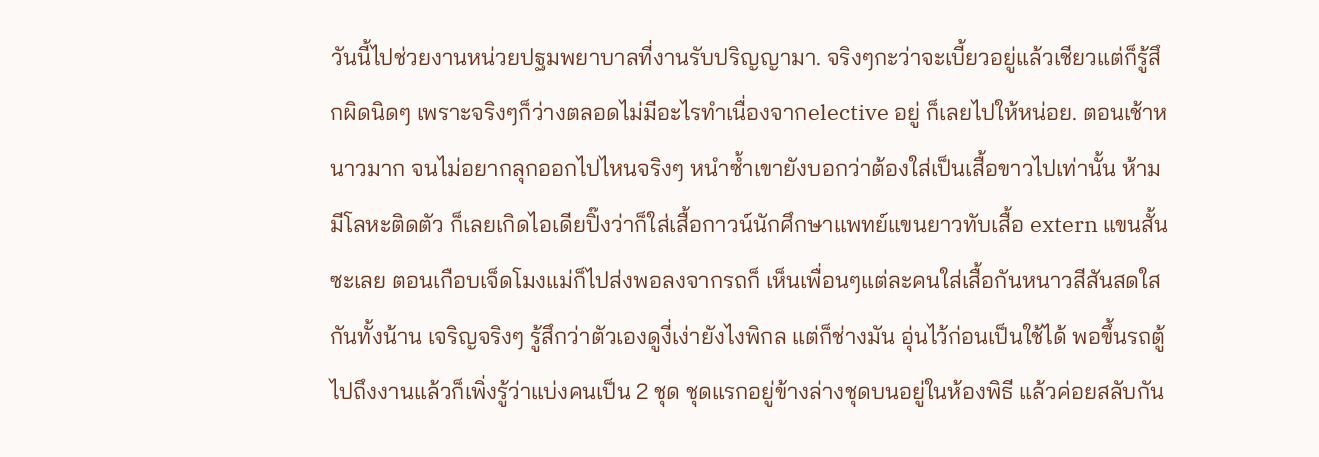วันนี้ไปช่วยงานหน่วยปฐมพยาบาลที่งานรับปริญญามา. จริงๆกะว่าจะเบี้ยวอยู่แล้วเชียวแต่ก็รู้สึกผิดนิดๆ เพราะจริงๆก็ว่างตลอดไม่มีอะไรทำเนื่องจากelective อยู่ ก็เลยไปให้หน่อย. ตอนเช้าหนาวมาก จนไม่อยากลุกออกไปไหนจริงๆ หนำซ้ำเขายังบอกว่าต้องใส่เป็นเสื้อขาวไปเท่านั้น ห้ามมีโลหะติดตัว ก็เลยเกิดไอเดียปิ๊งว่าก็ใส่เสื้อกาวน์นักศึกษาแพทย์แขนยาวทับเสื้อ extern แขนสั้นซะเลย ตอนเกือบเจ็ดโมงแม่ก็ไปส่งพอลงจากรถก็ เห็นเพื่อนๆแต่ละคนใส่เสื้อกันหนาวสีสันสดใสกันทั้งน้าน เจริญจริงๆ รู้สึกว่าตัวเองดูงี่เง่ายังไงพิกล แต่ก็ช่างมัน อุ่นไว้ก่อนเป็นใช้ได้ พอขึ้นรถตู้ไปถึงงานแล้วก็เพิ่งรู้ว่าแบ่งคนเป็น 2 ชุด ชุดแรกอยู่ข้างล่างชุดบนอยู่ในห้องพิธี แล้วค่อยสลับกัน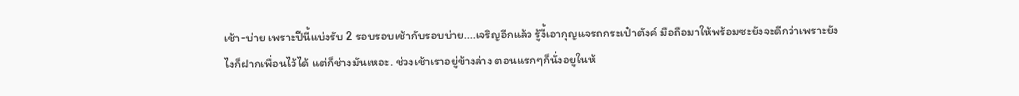เช้า-บ่าย เพราะปีนี้แบ่งรับ 2 รอบรอบเช้ากับรอบบ่าย....เจริญอีกแล้ว รู้งี้เอากุญแจรถกระเป๋าตังค์ มือถือมาให้พร้อมซะยังจะดีกว่าเพราะยังไงก็ฝากเพื่อนไว้ได้ แต่ก็ช่างมันเหอะ. ช่วงเช้าเราอยู่ข้างล่าง ตอนแรกๆก็นั่งอยูในห้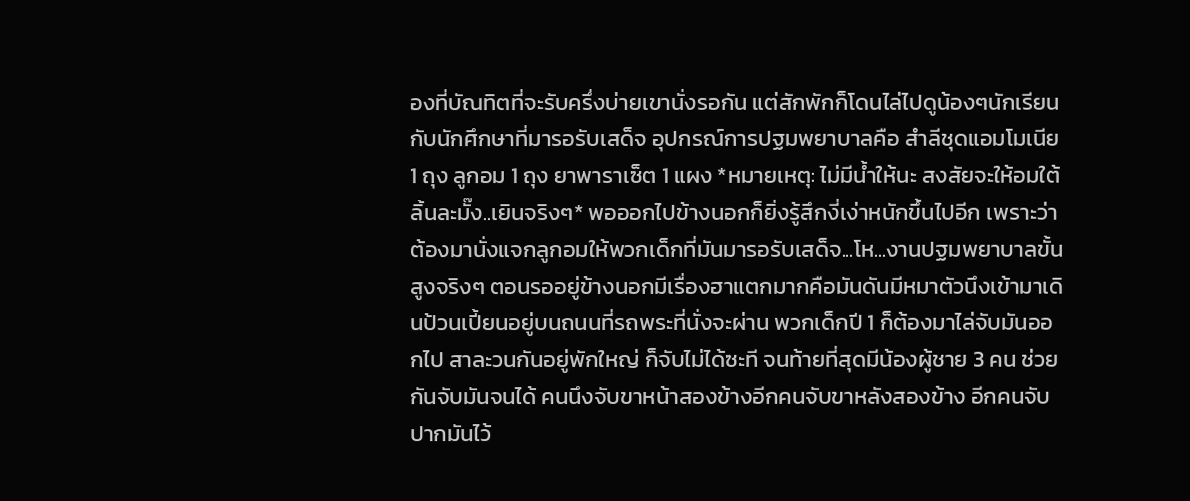องที่บัณทิตที่จะรับครึ่งบ่ายเขานั่งรอกัน แต่สักพักก็โดนไล่ไปดูน้องๆนักเรียนกับนักศึกษาที่มารอรับเสด็จ อุปกรณ์การปฐมพยาบาลคือ สำลีชุดแอมโมเนีย 1 ถุง ลูกอม 1 ถุง ยาพาราเซ็ต 1 แผง *หมายเหตุ: ไม่มีน้ำให้นะ สงสัยจะให้อมใต้ลิ้นละมั๊ง..เยินจริงๆ* พอออกไปข้างนอกก็ยิ่งรู้สึกงี่เง่าหนักขึ้นไปอีก เพราะว่าต้องมานั่งแจกลูกอมให้พวกเด็กที่มันมารอรับเสด็จ...โห...งานปฐมพยาบาลขั้นสูงจริงๆ ตอนรออยู่ข้างนอกมีเรื่องฮาแตกมากคือมันดันมีหมาตัวนึงเข้ามาเดินป้วนเปี้ยนอยู่บนถนนที่รถพระที่นั่งจะผ่าน พวกเด็กปี 1 ก็ต้องมาไล่จับมันออกไป สาละวนกันอยู่พักใหญ่ ก็จับไม่ได้ซะที จนท้ายที่สุดมีน้องผู้ชาย 3 คน ช่วยกันจับมันจนได้ คนนึงจับขาหน้าสองข้างอีกคนจับขาหลังสองข้าง อีกคนจับปากมันไว้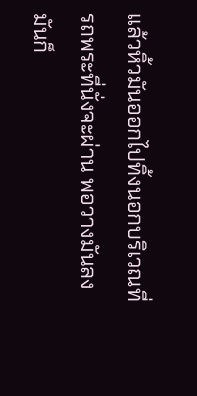แล้วหิ้วมันออกไปทิ้งนอกบริเวณที่รถพระที่นั่งจะผ่าน พอวางมันลงมันก็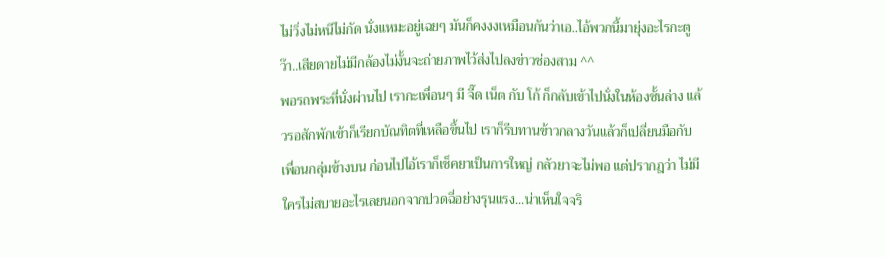ไม่วิ่งไม่หนีไม่กัด นั่งแหมะอยู่เฉยๆ มันก็คงงงเหมือนกันว่าเอ..ไอ้พวกนี้มายุ่งอะไรกะตูว๊า..เสียดายไม่มีกล้องไม่งั้นจะถ่ายภาพไว้ส่งไปลงข่าวช่องสาม ^^
พอรถพระที่นั่งผ่านไป เรากะเพื่อนๆ มี จี๊ด เน็ต กับ โก้ ก็กลับเข้าไปนั่งในห้องชั้นล่าง แล้วรอสักพักเข้าก็เรียกบัณทิตที่เหลือขึ้นไป เราก็รีบทานข้าวกลางวันแล้วก็เปลี่ยนมือกับเพื่อนกลุ่มข้างบน ก่อนไปไอ้เราก็เช็คยาเป็นการใหญ่ กลัวยาจะไม่พอ แต่ปรากฎว่า ไม่มีใครไม่สบายอะไรเลยนอกจากปวดฉี่อย่างรุนแรง...น่าเห็นใจจริ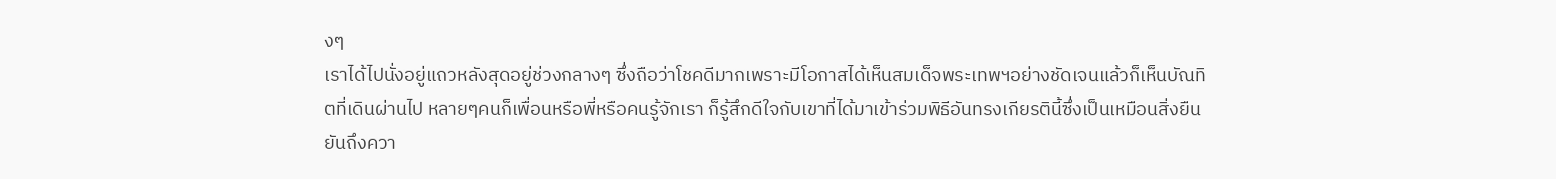งๆ
เราได้ไปนั่งอยู่แถวหลังสุดอยู่ช่วงกลางๆ ซึ่งถือว่าโชคดีมากเพราะมีโอกาสได้เห็นสมเด็จพระเทพฯอย่างชัดเจนแล้วก็เห็นบัณทิตที่เดินผ่านไป หลายๆคนก็เพื่อนหรือพี่หรือคนรู้จักเรา ก็รู้สึกดีใจกับเขาที่ได้มาเข้าร่วมพิธีอันทรงเกียรตินี้ซึ่งเป็นเหมือนสิ่งยืนยันถึงควา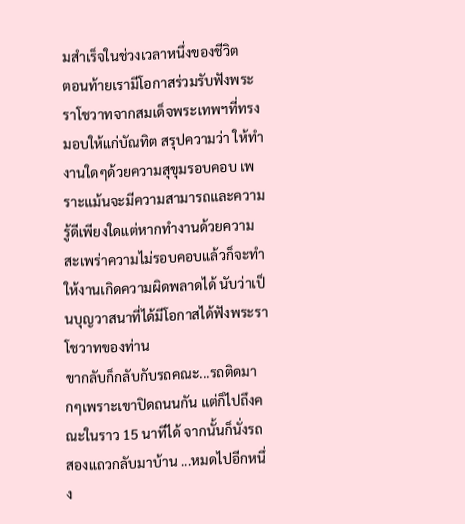มสำเร็จในช่วงเวลาหนึ่งของชีวิต
ตอนท้ายเรามีโอกาสร่วมรับฟังพระราโชวาทจากสมเด็จพระเทพฯที่ทรงมอบให้แก่บัณทิต สรุปความว่า ให้ทำงานใดๆด้วยความสุขุมรอบคอบ เพราะแม้นจะมีความสามารถและความรู้ดีเพียงใดแต่หากทำงานด้วยความสะเพร่าความไม่รอบคอบแล้วก็จะทำให้งานเกิดความผิดพลาดได้ นับว่าเป็นบุญวาสนาที่ได้มีโอกาสได้ฟังพระราโชวาทของท่าน
ขากลับก็กลับกับรถคณะ...รถติดมากๆเพราะเขาปิดถนนกัน แต่ก็ไปถึงคณะในราว 15 นาทีได้ จากนั้นก็นั่งรถสองแถวกลับมาบ้าน ...หมดไปอีกหนึ่ง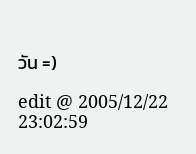วัน =)

edit @ 2005/12/22 23:02:59